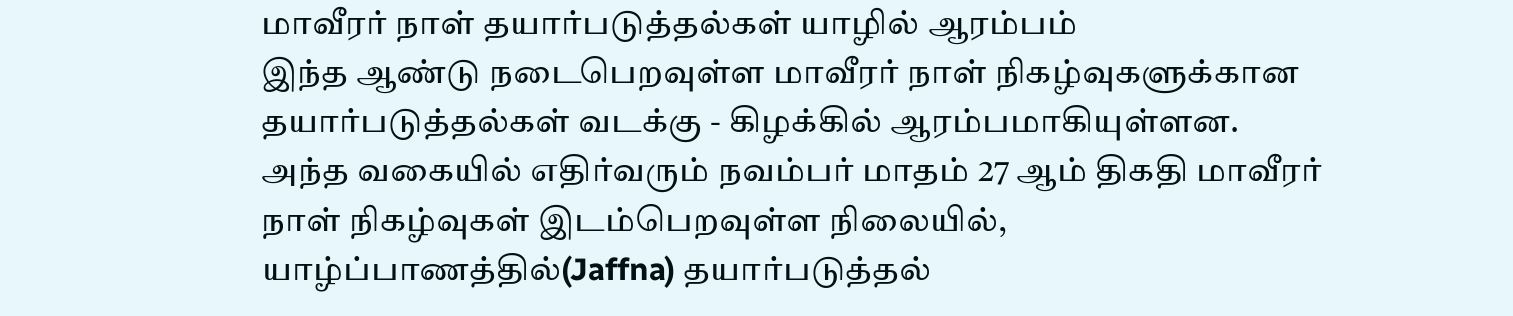மாவீரர் நாள் தயார்படுத்தல்கள் யாழில் ஆரம்பம்
இந்த ஆண்டு நடைபெறவுள்ள மாவீரர் நாள் நிகழ்வுகளுக்கான தயார்படுத்தல்கள் வடக்கு - கிழக்கில் ஆரம்பமாகியுள்ளன.
அந்த வகையில் எதிர்வரும் நவம்பர் மாதம் 27 ஆம் திகதி மாவீரர் நாள் நிகழ்வுகள் இடம்பெறவுள்ள நிலையில், யாழ்ப்பாணத்தில்(Jaffna) தயார்படுத்தல்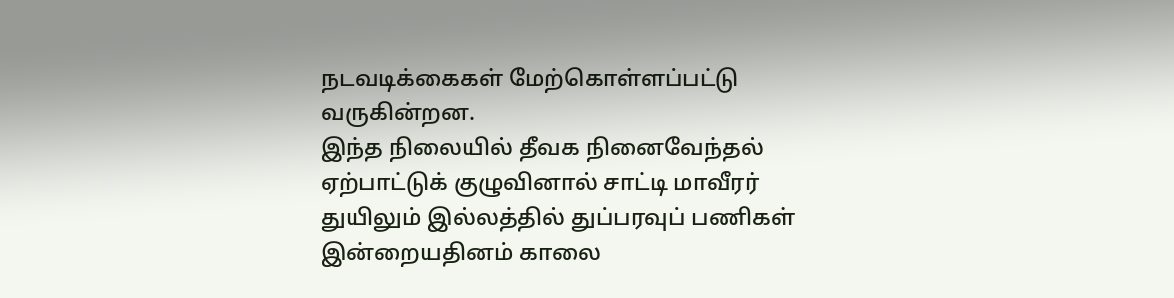நடவடிக்கைகள் மேற்கொள்ளப்பட்டு வருகின்றன.
இந்த நிலையில் தீவக நினைவேந்தல் ஏற்பாட்டுக் குழுவினால் சாட்டி மாவீரர் துயிலும் இல்லத்தில் துப்பரவுப் பணிகள் இன்றையதினம் காலை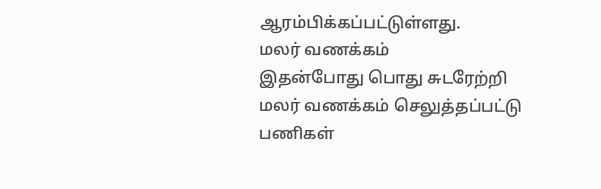ஆரம்பிக்கப்பட்டுள்ளது.
மலர் வணக்கம்
இதன்போது பொது சுடரேற்றி மலர் வணக்கம் செலுத்தப்பட்டு பணிகள்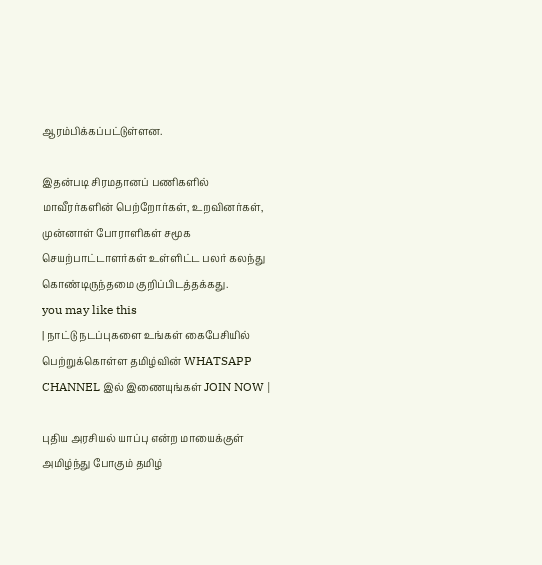ஆரம்பிக்கப்பட்டுள்ளன.

இதன்படி சிரமதானப் பணிகளில் மாவீரர்களின் பெற்றோர்கள், உறவினர்கள், முன்னாள் போராளிகள் சமூக செயற்பாட்டாளர்கள் உள்ளிட்ட பலர் கலந்து கொண்டிருந்தமை குறிப்பிடத்தக்கது.
you may like this
| நாட்டு நடப்புகளை உங்கள் கைபேசியில் பெற்றுக்கொள்ள தமிழ்வின் WHATSAPP CHANNEL இல் இணையுங்கள் JOIN NOW |

புதிய அரசியல் யாப்பு என்ற மாயைக்குள் அமிழ்ந்து போகும் தமிழ்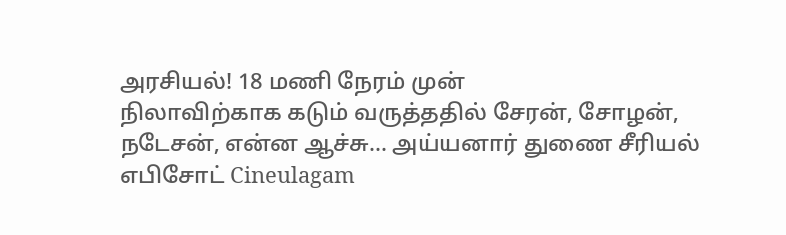அரசியல்! 18 மணி நேரம் முன்
நிலாவிற்காக கடும் வருத்ததில் சேரன், சோழன், நடேசன், என்ன ஆச்சு... அய்யனார் துணை சீரியல் எபிசோட் Cineulagam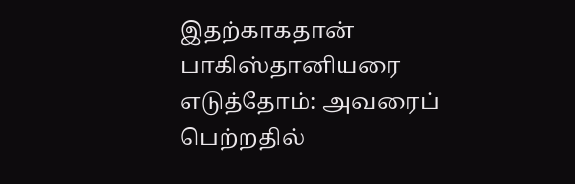இதற்காகதான் பாகிஸ்தானியரை எடுத்தோம்: அவரைப் பெற்றதில்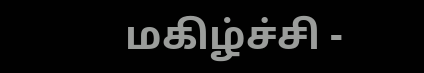மகிழ்ச்சி -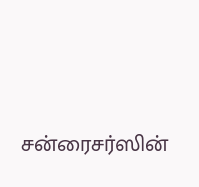சன்ரைசர்ஸின்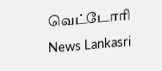வெட்டோரி News Lankasri